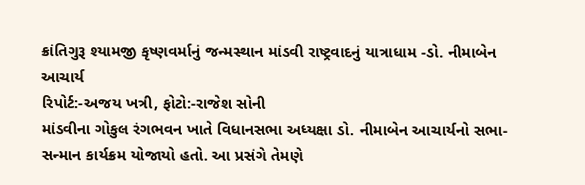ક્રાંતિગુરૂ શ્યામજી કૃષ્ણવર્માનું જન્મસ્થાન માંડવી રાષ્ટ્રવાદનું યાત્રાધામ -ડો. નીમાબેન આચાર્ય
રિપોર્ટ:-અજય ખત્રી, ફોટો:-રાજેશ સોની
માંડવીના ગોકુલ રંગભવન ખાતે વિધાનસભા અધ્યક્ષા ડો. નીમાબેન આચાર્યનો સભા-સન્માન કાર્યક્રમ યોજાયો હતો. આ પ્રસંગે તેમણે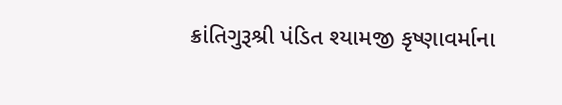ક્રાંતિગુરૂશ્રી પંડિત શ્યામજી કૃષ્ણાવર્માના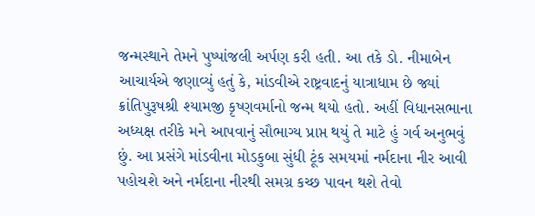જન્મસ્થાને તેમને પુષ્પાંજલી અર્પણ કરી હતી. આ તકે ડો. નીમાબેન આચાર્યએ જણાવ્યું હતું કે, માંડવીએ રાષ્ટ્રવાદનું યાત્રાધામ છે જ્યાં ક્રાંતિપુરૂષશ્રી શ્યામજી કૃષ્ણવર્માનો જન્મ થયો હતો. અહીં વિધાનસભાના અધ્યક્ષ તરીકે મને આપવાનું સૌભાગ્ય પ્રાપ્ત થયું તે માટે હું ગર્વ અનુભવું છું. આ પ્રસંગે માંડવીના મોડકુબા સુંધી ટૂંક સમયમાં નર્મદાના નીર આવી પહોચશે અને નર્મદાના નીરથી સમગ્ર કચ્છ પાવન થશે તેવો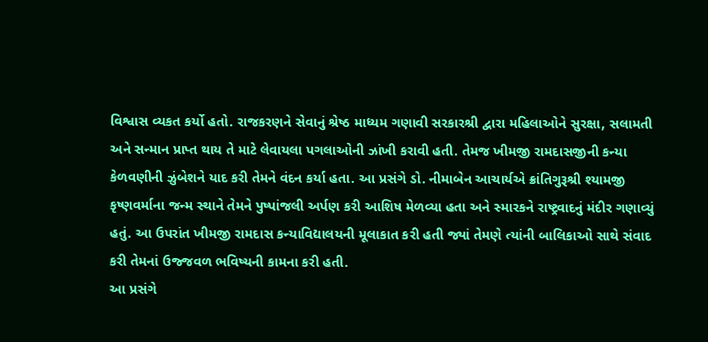વિશ્વાસ વ્યકત કર્યો હતો. રાજકરણને સેવાનું શ્રેષ્ઠ માધ્યમ ગણાવી સરકારશ્રી દ્વારા મહિલાઓને સુરક્ષા, સલામતી અને સન્માન પ્રાપ્ત થાય તે માટે લેવાયલા પગલાઓની ઝાંખી કરાવી હતી. તેમજ ખીમજી રામદાસજીની કન્યા કેળવણીની ઝુંબેશને યાદ કરી તેમને વંદન કર્યા હતા. આ પ્રસંગે ડો. નીમાબેન આચાર્યએ ક્રાંતિગુરૂશ્રી શ્યામજી કૃષ્ણવર્માના જન્મ સ્થાને તેમને પુષ્પાંજલી અર્પણ કરી આશિષ મેળવ્યા હતા અને સ્મારકને રાષ્ટ્રવાદનું મંદીર ગણાવ્યું હતું. આ ઉપરાંત ખીમજી રામદાસ કન્યાવિદ્યાલયની મૂલાકાત કરી હતી જ્યાં તેમણે ત્યાંની બાલિકાઓ સાથે સંવાદ કરી તેમનાં ઉજ્જવળ ભવિષ્યની કામના કરી હતી.
આ પ્રસંગે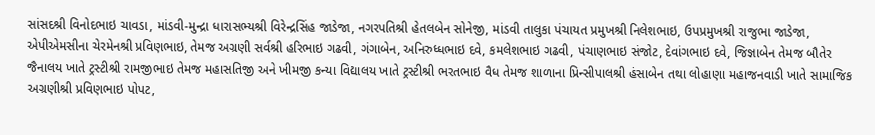સાંસદશ્રી વિનોદભાઇ ચાવડા, માંડવી-મુન્દ્રા ધારાસભ્યશ્રી વિરેન્દ્રસિંહ જાડેજા, નગરપતિશ્રી હેતલબેન સોનેજી, માંડવી તાલુકા પંચાયત પ્રમુખશ્રી નિલેશભાઇ, ઉપપ્રમુખશ્રી રાજુભા જાડેજા, એપીએમસીના ચેરમેનશ્રી પ્રવિણભાઇ, તેમજ અગ્રણી સર્વશ્રી હરિભાઇ ગઢવી, ગંગાબેન, અનિરુધ્ધભાઇ દવે, કમલેશભાઇ ગઢવી, પંચાણભાઇ સંજોટ, દેવાંગભાઇ દવે, જિજ્ઞાબેન તેમજ બૌતેર જૈનાલય ખાતે ટ્રસ્ટીશ્રી રામજીભાઇ તેમજ મહાસતિજી અને ખીમજી કન્યા વિદ્યાલય ખાતે ટ્રસ્ટીશ્રી ભરતભાઇ વૈધ તેમજ શાળાના પ્રિન્સીપાલશ્રી હંસાબેન તથા લોહાણા મહાજનવાડી ખાતે સામાજિક અગ્રણીશ્રી પ્રવિણભાઇ પોપટ,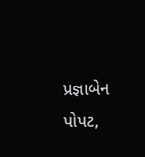પ્રજ્ઞાબેન પોપટ,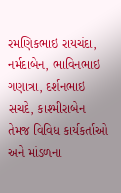રમણિકભાઇ રાયચંદા, નર્મદાબેન, ભાવિનભાઇ ગણાત્રા, દર્શનભાઇ સચદે, કાશ્મીરાબેન તેમજ વિવિધ કાર્યકર્તાઓ અને માંડળના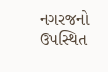નગરજનો ઉપસ્થિત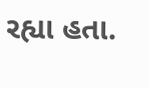રહ્યા હતા.